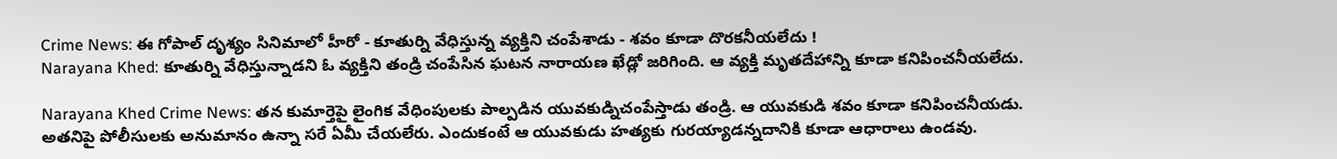Crime News: ఈ గోపాల్ దృశ్యం సినిమాలో హీరో - కూతుర్ని వేధిస్తున్న వ్యక్తిని చంపేశాడు - శవం కూడా దొరకనీయలేదు !
Narayana Khed: కూతుర్ని వేధిస్తున్నాడని ఓ వ్యక్తిని తండ్రి చంపేసిన ఘటన నారాయణ ఖేడ్లో జరిగింది. ఆ వ్యక్తి మృతదేహాన్ని కూడా కనిపించనీయలేదు.

Narayana Khed Crime News: తన కుమార్తెపై లైంగిక వేధింపులకు పాల్పడిన యువకుడ్నిచంపేస్తాడు తండ్రి. ఆ యువకుడి శవం కూడా కనిపించనీయడు. అతనిపై పోలీసులకు అనుమానం ఉన్నా సరే ఏమీ చేయలేరు. ఎందుకంటే ఆ యువకుడు హత్యకు గురయ్యాడన్నదానికి కూడా ఆధారాలు ఉండవు.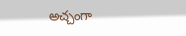అచ్చంగా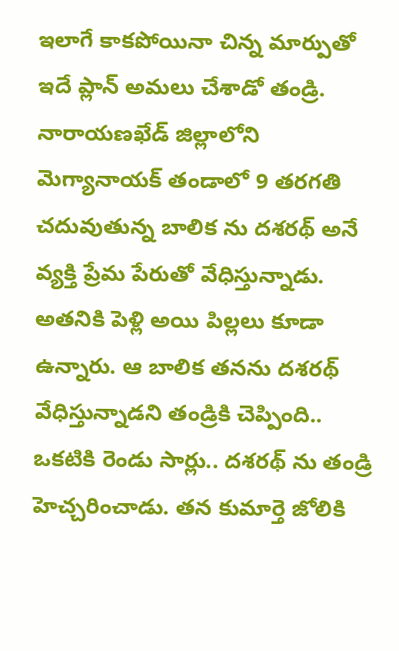ఇలాగే కాకపోయినా చిన్న మార్పుతో ఇదే ప్లాన్ అమలు చేశాడో తండ్రి.
నారాయణఖేడ్ జిల్లాలోని మెగ్యానాయక్ తండాలో 9 తరగతి చదువుతున్న బాలిక ను దశరథ్ అనే వ్యక్తి ప్రేమ పేరుతో వేధిస్తున్నాడు. అతనికి పెళ్లి అయి పిల్లలు కూడా ఉన్నారు. ఆ బాలిక తనను దశరథ్ వేధిస్తున్నాడని తండ్రికి చెప్పింది.. ఒకటికి రెండు సార్లు.. దశరథ్ ను తండ్రి హెచ్చరించాడు. తన కుమార్తె జోలికి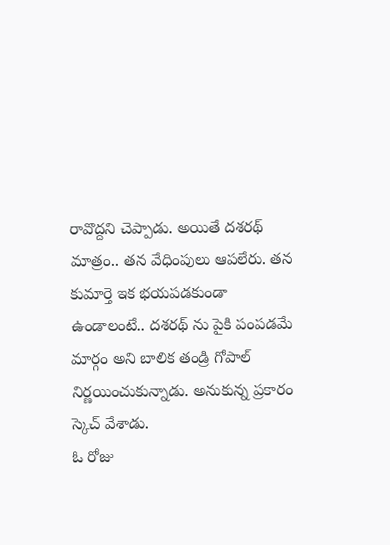రావొద్దని చెప్పాడు. అయితే దశరథ్ మాత్రం.. తన వేధింపులు ఆపలేరు. తన కుమార్తె ఇక భయపడకుండా ఉండాలంటే.. దశరథ్ ను పైకి పంపడమే మార్గం అని బాలిక తండ్రి గోపాల్ నిర్ణయించుకున్నాడు. అనుకున్న ప్రకారం స్కెచ్ వేశాడు.
ఓ రోజు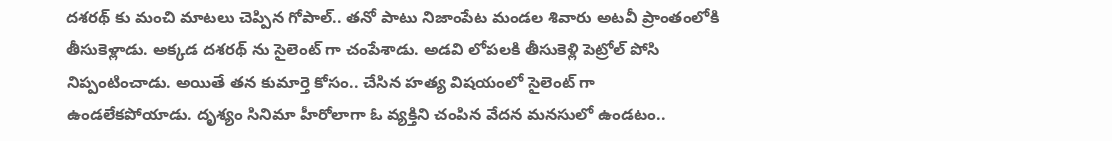దశరథ్ కు మంచి మాటలు చెప్పిన గోపాల్.. తనో పాటు నిజాంపేట మండల శివారు అటవీ ప్రాంతంలోకి తీసుకెళ్లాడు. అక్కడ దశరథ్ ను సైలెంట్ గా చంపేశాడు. అడవి లోపలకి తీసుకెళ్లి పెట్రోల్ పోసి నిప్పంటించాడు. అయితే తన కుమార్తె కోసం.. చేసిన హత్య విషయంలో సైలెంట్ గా ఉండలేకపోయాడు. దృశ్యం సినిమా హీరోలాగా ఓ వ్యక్తిని చంపిన వేదన మనసులో ఉండటం..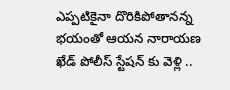ఎప్పటికైనా దొరికిపోతానన్న భయంతో ఆయన నారాయణ ఖేడ్ పోలీస్ స్టేషన్ కు వెళ్లి ..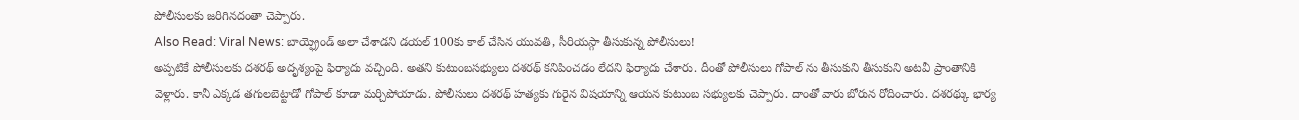పోలీసులకు జరిగినదంతా చెప్పారు.
Also Read: Viral News: బాయ్ఫ్రెండ్ అలా చేశాడని డయల్ 100కు కాల్ చేసిన యువతి, సీరియస్గా తీసుకున్న పోలీసులు!
అప్పటికే పోలీసులకు దశరథ్ అదృశ్యంపై ఫిర్యాదు వచ్చింది. అతని కుటుంబసభ్యులు దశరథ్ కనిపించడం లేదని ఫిర్యాదు చేశారు. దీంతో పోలీసులు గోపాల్ ను తీసుకుని తీసుకుని అటవీ ప్రాంతానికి వెళ్లారు. కానీ ఎక్కడ తగులబెట్టాడో గోపాల్ కూడా మర్చిపోయాడు. పోలీసులు దశరథ్ హత్యకు గురైన విషయాన్ని ఆయన కుటుంబ సభ్యులకు చెప్పారు. దాంతో వారు బోరున రోదించారు. దశరథ్కు భార్య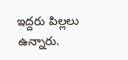ఇద్దరు పిల్లలు ఉన్నారు.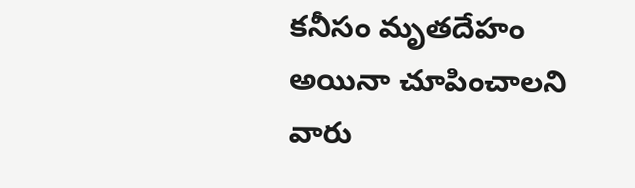కనీసం మృతదేహం అయినా చూపించాలని వారు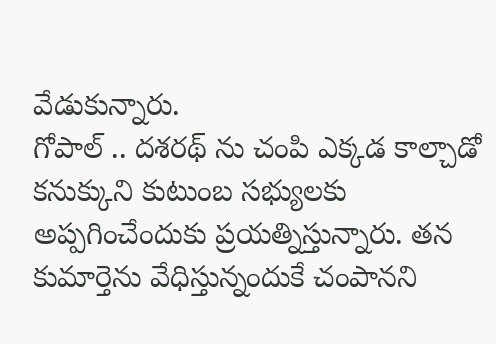వేడుకున్నారు.
గోపాల్ .. దశరథ్ ను చంపి ఎక్కడ కాల్చాడో కనుక్కుని కుటుంబ సభ్యులకు అప్పగించేందుకు ప్రయత్నిస్తున్నారు. తన కుమార్తెను వేధిస్తున్నందుకే చంపానని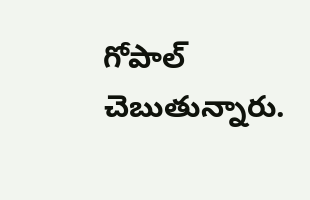గోపాల్ చెబుతున్నారు.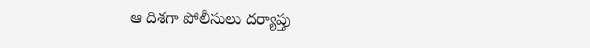ఆ దిశగా పోలీసులు దర్యాప్తు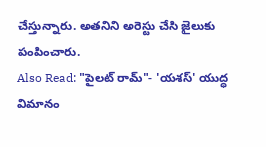చేస్తున్నారు. అతనిని అరెస్టు చేసి జైలుకు పంపించారు.
Also Read: "పైలట్ రామ్"- 'యశస్' యుద్ధ విమానం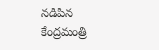నడిపిన కేంద్రమంత్రి